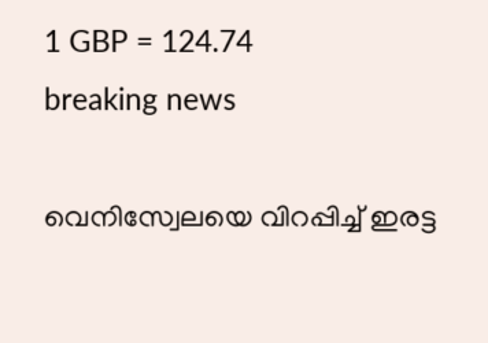1 GBP = 124.74
breaking news

വെനിസ്വേലയെ വിറപ്പിച്ച് ഇരട്ട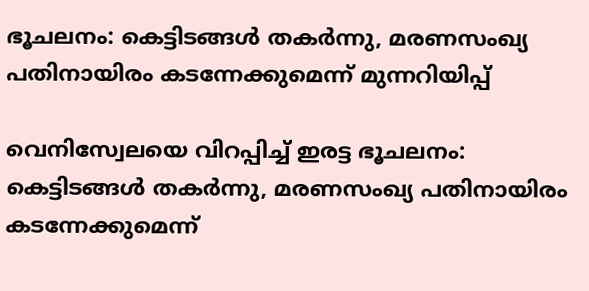ഭൂചലനം: കെട്ടിടങ്ങൾ തകർന്നു, മരണസംഖ്യ പതിനായിരം കടന്നേക്കുമെന്ന് മുന്നറിയിപ്പ്

വെനിസ്വേലയെ വിറപ്പിച്ച് ഇരട്ട ഭൂചലനം: കെട്ടിടങ്ങൾ തകർന്നു, മരണസംഖ്യ പതിനായിരം കടന്നേക്കുമെന്ന്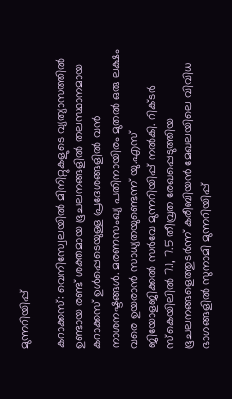മുന്നറിയിപ്പ്

കറാക്കസ്: വെനിസ്വേലയിൽ മിനിറ്റുകളുടെ വ്യത്യാസത്തിൽ ഉണ്ടായ രണ്ട് ശക്തമായ ഭൂചലനങ്ങളിൽ തലസ്ഥാനമായ കറാക്കസ് ഉൾപ്പെടെയുള്ള പ്രദേശങ്ങളിൽ വൻ നാശനഷ്ടങ്ങൾ. മരണസംഖ്യ പതിനായിരം മുതൽ ഒരു ലക്ഷം വരെ ഉയരാൻ സാധ്യതയുണ്ടെന്ന് യു.എസ് ജിയോളജിക്കൽ സർവേ മുന്നറിയിപ്പ് നൽകി. റിക്ടർ സ്കെയിലിൽ 7.1, 7.5 തീവ്രത രേഖപ്പെടുത്തിയ ഭൂചലനങ്ങളെത്തുടർന്ന് കരീബിയൻ മേഖലയിലെ വിവിധ ഭാഗങ്ങളിൽ സുനാമി മുന്നറിയിപ്പ്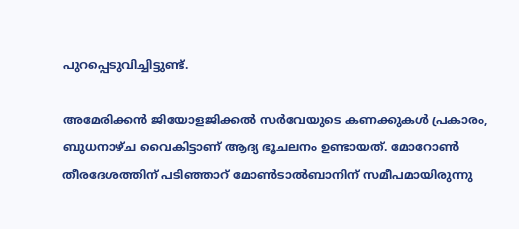പുറപ്പെടുവിച്ചിട്ടുണ്ട്.

അമേരിക്കൻ ജിയോളജിക്കൽ സർവേയുടെ കണക്കുകൾ പ്രകാരം, ബുധനാഴ്ച വൈകിട്ടാണ് ആദ്യ ഭൂചലനം ഉണ്ടായത്. മോറോൺ തീരദേശത്തിന് പടിഞ്ഞാറ് മോൺടാൽബാനിന് സമീപമായിരുന്നു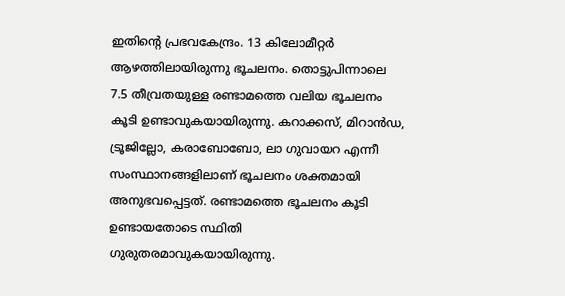ഇതിന്റെ പ്രഭവകേന്ദ്രം. 13 കിലോമീറ്റർ ആഴത്തിലായിരുന്നു ഭൂചലനം. തൊട്ടുപിന്നാലെ 7.5 തീവ്രതയുള്ള രണ്ടാമത്തെ വലിയ ഭൂചലനം കൂടി ഉണ്ടാവുകയായിരുന്നു. കറാക്കസ്, മിറാൻഡ, ട്രൂജില്ലോ, കരാബോബോ, ലാ ഗുവായറ എന്നീ സംസ്ഥാനങ്ങളിലാണ് ഭൂചലനം ശക്തമായി അനുഭവപ്പെട്ടത്. രണ്ടാമത്തെ ഭൂചലനം കൂടി ഉണ്ടായതോടെ സ്ഥിതി ഗുരുതരമാവുകയായിരുന്നു.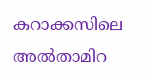കറാക്കസിലെ അൽതാമിറ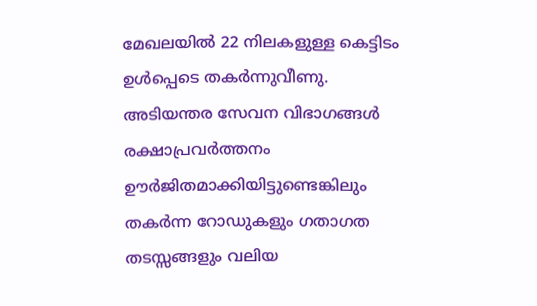മേഖലയിൽ 22 നിലകളുള്ള കെട്ടിടം ഉൾപ്പെടെ തകർന്നുവീണു. അടിയന്തര സേവന വിഭാഗങ്ങൾ രക്ഷാപ്രവർത്തനം ഊർജിതമാക്കിയിട്ടുണ്ടെങ്കിലും തകർന്ന റോഡുകളും ഗതാഗത തടസ്സങ്ങളും വലിയ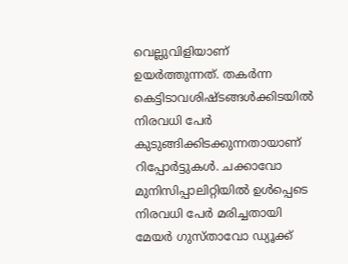വെല്ലുവിളിയാണ് ഉയർത്തുന്നത്. തകർന്ന കെട്ടിടാവശിഷ്ടങ്ങൾക്കിടയിൽ നിരവധി പേർ കുടുങ്ങിക്കിടക്കുന്നതായാണ് റിപ്പോർട്ടുകൾ. ചക്കാവോ മുനിസിപ്പാലിറ്റിയിൽ ഉൾപ്പെടെ നിരവധി പേർ മരിച്ചതായി മേയർ ഗുസ്താവോ ഡ്യൂക്ക്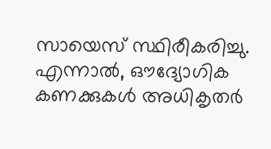സായെസ് സ്ഥിരീകരിച്ചു. എന്നാൽ, ഔദ്യോഗിക കണക്കുകൾ അധികൃതർ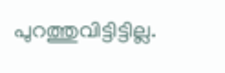പുറത്തുവിട്ടിട്ടില്ല.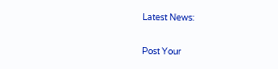Latest News:

Post Your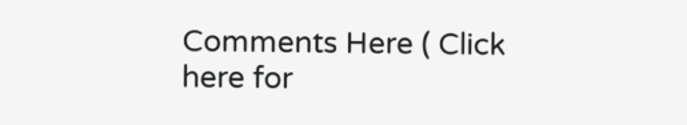Comments Here ( Click here for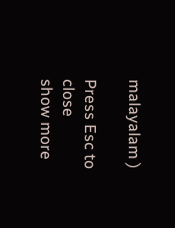malayalam )

Press Esc to close
show more